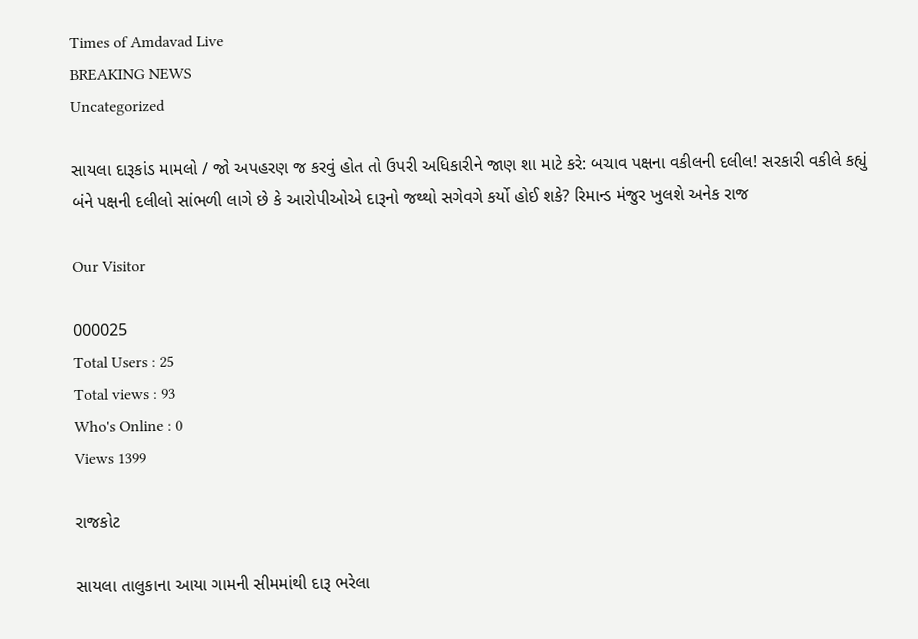Times of Amdavad Live
BREAKING NEWS
Uncategorized

સાયલા દારૂકાંડ મામલો / જો અપહરણ જ કરવું હોત તો ઉપરી અધિકારીને જાણ શા માટે કરે: બચાવ પક્ષના વકીલની દલીલ! સરકારી વકીલે કહ્યું બંને પક્ષની દલીલો સાંભળી લાગે છે કે આરોપીઓએ દારૂનો જથ્થો સગેવગે કર્યો હોઈ શકે? રિમાન્ડ મંજુર ખુલશે અનેક રાજ

Our Visitor

000025
Total Users : 25
Total views : 93
Who's Online : 0
Views 1399

રાજકોટ

સાયલા તાલુકાના આયા ગામની સીમમાંથી દારૂ ભરેલા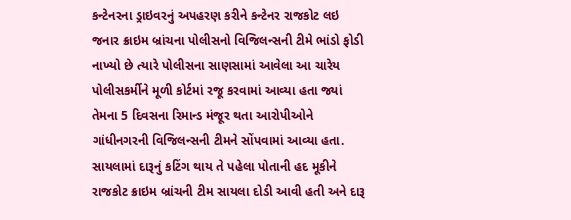કન્ટેનરના ડ્રાઇવરનું અપહરણ કરીને કન્ટેનર રાજકોટ લઇ જનાર ક્રાઇમ બ્રાંચના પોલીસનો વિજિલન્સની ટીમે ભાંડો ફોડી નાખ્યો છે ત્યારે પોલીસના સાણસામાં આવેલા આ ચારેય પોલીસકર્મીને મૂળી કોર્ટમાં રજૂ કરવામાં આવ્યા હતા જ્યાં તેમના 5 દિવસના રિમાન્ડ મંજૂર થતા આરોપીઓને ગાંધીનગરની વિજિલન્સની ટીમને સોંપવામાં આવ્યા હતા.
સાયલામાં દારૂનું કટિંગ થાય તે પહેલા પોતાની હદ મૂકીને રાજકોટ ક્રાઇમ બ્રાંચની ટીમ સાયલા દોડી આવી હતી અને દારૂ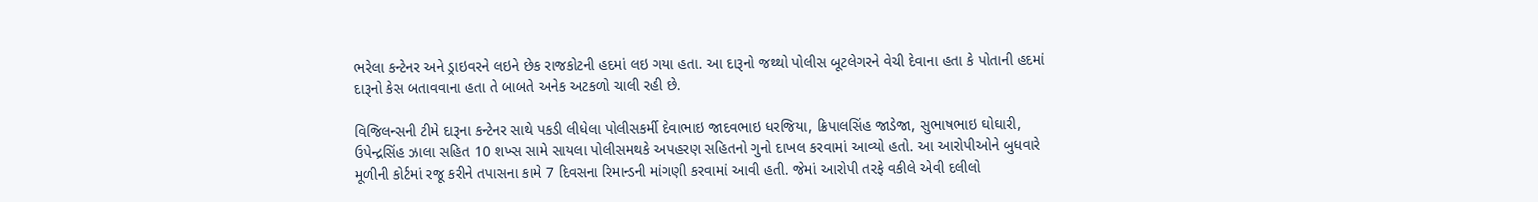ભરેલા કન્ટેનર અને ડ્રાઇવરને લઇને છેક રાજકોટની હદમાં લઇ ગયા હતા. આ દારૂનો જથ્થો પોલીસ બૂટલેગરને વેચી દેવાના હતા કે પોતાની હદમાં દારૂનો કેસ બતાવવાના હતા તે બાબતે અનેક અટકળો ચાલી રહી છે.

વિજિલન્સની ટીમે દારૂના કન્ટેનર સાથે પકડી લીધેલા પોલીસકર્મી દેવાભાઇ જાદવભાઇ ધરજિયા, ક્રિપાલસિંહ જાડેજા, સુભાષભાઇ ઘોઘારી, ઉપેન્દ્રસિંહ ઝાલા સહિત 10 શખ્સ સામે સાયલા પોલીસમથકે અપહરણ સહિતનો ગુનો દાખલ કરવામાં આવ્યો હતો. આ આરોપીઓને બુધવારે મૂળીની કોર્ટમાં રજૂ કરીને તપાસના કામે 7 દિવસના રિમાન્ડની માંગણી કરવામાં આવી હતી. જેમાં આરોપી તરફે વકીલે એવી દલીલો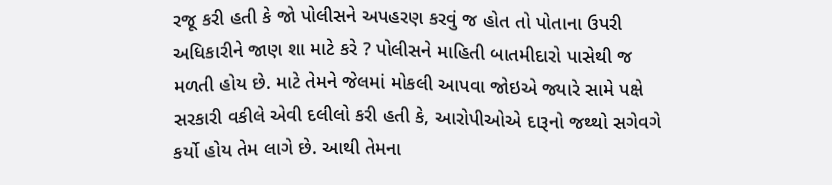રજૂ કરી હતી કે જો પોલીસને અપહરણ કરવું જ હોત તો પોતાના ઉપરી અધિકારીને જાણ શા માટે કરે ? પોલીસને માહિતી બાતમીદારો પાસેથી જ મળતી હોય છે. માટે તેમને જેલમાં મોકલી આપવા જોઇએ જ્યારે સામે પક્ષે સરકારી વકીલે એવી દલીલો કરી હતી કે, આરોપીઓએ દારૂનો જથ્થો સગેવગે કર્યો હોય તેમ લાગે છે. આથી તેમના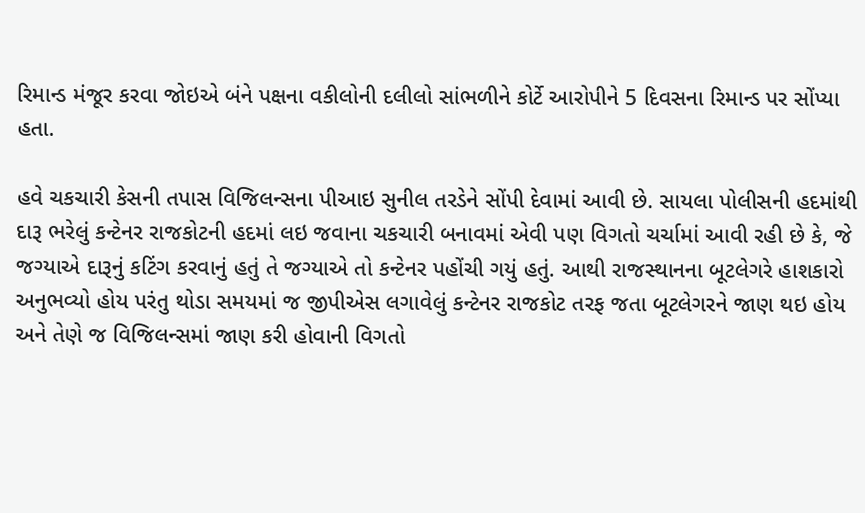રિમાન્ડ મંજૂર કરવા જોઇએ બંને પક્ષના વકીલોની દલીલો સાંભળીને કોર્ટે આરોપીને 5 દિવસના રિમાન્ડ પર સોંપ્યા હતા.

હવે ચકચારી કેસની તપાસ વિજિલન્સના પીઆઇ સુનીલ તરડેને સોંપી દેવામાં આવી છે. સાયલા પોલીસની હદમાંથી દારૂ ભરેલું કન્ટેનર રાજકોટની હદમાં લઇ જવાના ચકચારી બનાવમાં એવી પણ વિગતો ચર્ચામાં આવી રહી છે કે, જે જગ્યાએ દારૂનું કટિંગ કરવાનું હતું તે જગ્યાએ તો કન્ટેનર પહોંચી ગયું હતું. આથી રાજસ્થાનના બૂટલેગરે હાશકારો અનુભવ્યો હોય પરંતુ થોડા સમયમાં જ જીપીએસ લગાવેલું કન્ટેનર રાજકોટ તરફ જતા બૂટલેગરને જાણ થઇ હોય અને તેણે જ વિજિલન્સમાં જાણ કરી હોવાની વિગતો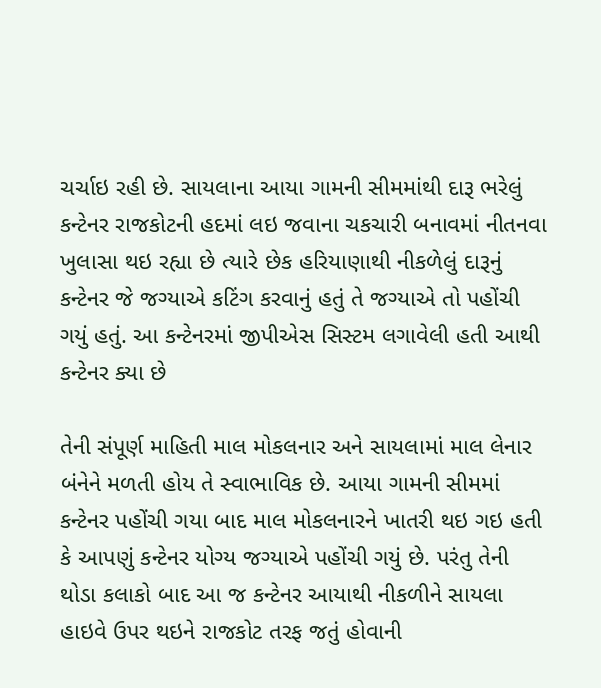ચર્ચાઇ રહી છે. સાયલાના આયા ગામની સીમમાંથી દારૂ ભરેલું કન્ટેનર રાજકોટની હદમાં લઇ જવાના ચકચારી બનાવમાં નીતનવા ખુલાસા થઇ રહ્યા છે ત્યારે છેક હરિયાણાથી નીકળેલું દારૂનું કન્ટેનર જે જગ્યાએ કટિંગ કરવાનું હતું તે જગ્યાએ તો પહોંચી ગયું હતું. આ કન્ટેનરમાં જીપીએસ સિસ્ટમ લગાવેલી હતી આથી કન્ટેનર ક્યા છે

તેની સંપૂર્ણ માહિતી માલ મોકલનાર અને સાયલામાં માલ લેનાર બંનેને મળતી હોય તે સ્વાભાવિક છે. આયા ગામની સીમમાં કન્ટેનર પહોંચી ગયા બાદ માલ મોકલનારને ખાતરી થઇ ગઇ હતી કે આપણું કન્ટેનર યોગ્ય જગ્યાએ પહોંચી ગયું છે. પરંતુ તેની થોડા કલાકો બાદ આ જ કન્ટેનર આયાથી નીકળીને સાયલા હાઇવે ઉપર થઇને રાજકોટ તરફ જતું હોવાની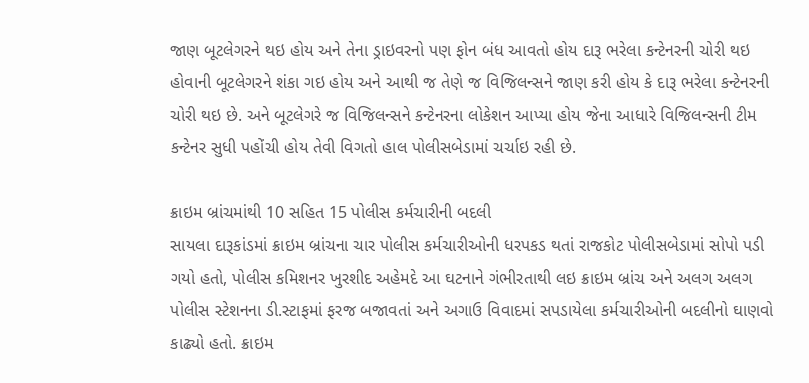જાણ બૂટલેગરને થઇ હોય અને તેના ડ્રાઇવરનો પણ ફોન બંધ આવતો હોય દારૂ ભરેલા કન્ટેનરની ચોરી થઇ હોવાની બૂટલેગરને શંકા ગઇ હોય અને આથી જ તેણે જ વિજિલન્સને જાણ કરી હોય કે દારૂ ભરેલા કન્ટેનરની ચોરી થઇ છે. અને બૂટલેગરે જ વિજિલન્સને કન્ટેનરના લોકેશન આપ્યા હોય જેના આધારે વિજિલન્સની ટીમ કન્ટેનર સુધી પહોંચી હોય તેવી વિગતો હાલ પોલીસબેડામાં ચર્ચાઇ રહી છે.

ક્રાઇમ બ્રાંચમાંથી 10 સહિત 15 પોલીસ કર્મચારીની બદલી
સાયલા દારૂકાંડમાં ક્રાઇમ બ્રાંચના ચાર પોલીસ કર્મચારીઓની ધરપકડ થતાં રાજકોટ પોલીસબેડામાં સોપો પડી ગયો હતો, પોલીસ કમિશનર ખુરશીદ અહેમદે આ ઘટનાને ગંભીરતાથી લઇ ક્રાઇમ બ્રાંચ અને અલગ અલગ પોલીસ સ્ટેશનના ડી.સ્ટાફમાં ફરજ બજાવતાં અને અગાઉ વિવાદમાં સપડાયેલા કર્મચારીઓની બદલીનો ઘાણવો કાઢ્યો હતો. ક્રાઇમ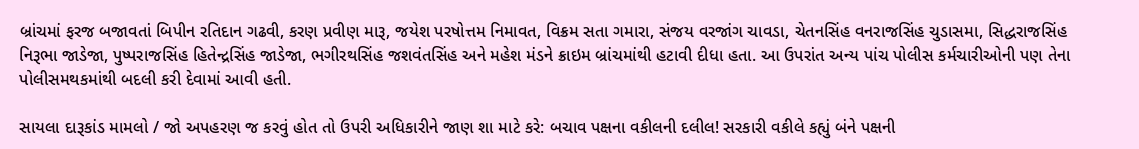બ્રાંચમાં ફરજ બજાવતાં બિપીન રતિદાન ગઢવી, કરણ પ્રવીણ મારૂ, જયેશ પરષોત્તમ નિમાવત, વિક્રમ સતા ગમારા, સંજય વરજાંગ ચાવડા, ચેતનસિંહ વનરાજસિંહ ચુડાસમા, સિદ્ધરાજસિંહ નિરૂભા જાડેજા, પુષ્પરાજસિંહ હિતેન્દ્રસિંહ જાડેજા, ભગીરથસિંહ જશવંતસિંહ અને મહેશ મંડને ક્રાઇમ બ્રાંચમાંથી હટાવી દીધા હતા. આ ઉપરાંત અન્ય પાંચ પોલીસ કર્મચારીઓની પણ તેના પોલીસમથકમાંથી બદલી કરી દેવામાં આવી હતી.

સાયલા દારૂકાંડ મામલો / જો અપહરણ જ કરવું હોત તો ઉપરી અધિકારીને જાણ શા માટે કરે: બચાવ પક્ષના વકીલની દલીલ! સરકારી વકીલે કહ્યું બંને પક્ષની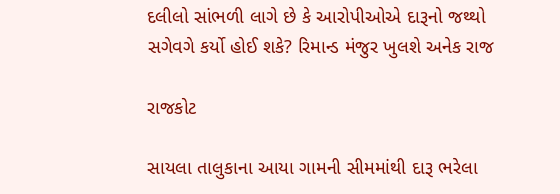દલીલો સાંભળી લાગે છે કે આરોપીઓએ દારૂનો જથ્થો સગેવગે કર્યો હોઈ શકે? રિમાન્ડ મંજુર ખુલશે અનેક રાજ

રાજકોટ

સાયલા તાલુકાના આયા ગામની સીમમાંથી દારૂ ભરેલા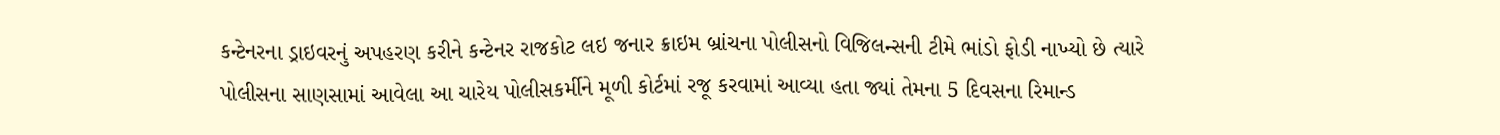કન્ટેનરના ડ્રાઇવરનું અપહરણ કરીને કન્ટેનર રાજકોટ લઇ જનાર ક્રાઇમ બ્રાંચના પોલીસનો વિજિલન્સની ટીમે ભાંડો ફોડી નાખ્યો છે ત્યારે પોલીસના સાણસામાં આવેલા આ ચારેય પોલીસકર્મીને મૂળી કોર્ટમાં રજૂ કરવામાં આવ્યા હતા જ્યાં તેમના 5 દિવસના રિમાન્ડ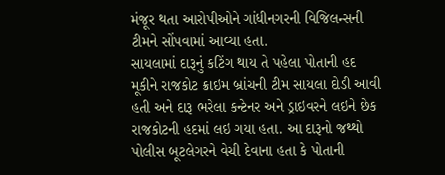મંજૂર થતા આરોપીઓને ગાંધીનગરની વિજિલન્સની ટીમને સોંપવામાં આવ્યા હતા.
સાયલામાં દારૂનું કટિંગ થાય તે પહેલા પોતાની હદ મૂકીને રાજકોટ ક્રાઇમ બ્રાંચની ટીમ સાયલા દોડી આવી હતી અને દારૂ ભરેલા કન્ટેનર અને ડ્રાઇવરને લઇને છેક રાજકોટની હદમાં લઇ ગયા હતા. આ દારૂનો જથ્થો પોલીસ બૂટલેગરને વેચી દેવાના હતા કે પોતાની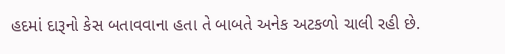હદમાં દારૂનો કેસ બતાવવાના હતા તે બાબતે અનેક અટકળો ચાલી રહી છે.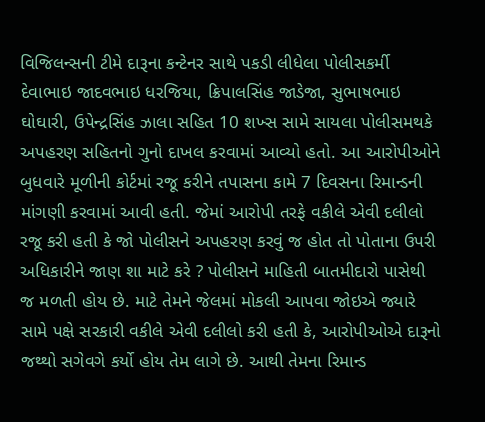વિજિલન્સની ટીમે દારૂના કન્ટેનર સાથે પકડી લીધેલા પોલીસકર્મી દેવાભાઇ જાદવભાઇ ધરજિયા, ક્રિપાલસિંહ જાડેજા, સુભાષભાઇ ઘોઘારી, ઉપેન્દ્રસિંહ ઝાલા સહિત 10 શખ્સ સામે સાયલા પોલીસમથકે અપહરણ સહિતનો ગુનો દાખલ કરવામાં આવ્યો હતો. આ આરોપીઓને બુધવારે મૂળીની કોર્ટમાં રજૂ કરીને તપાસના કામે 7 દિવસના રિમાન્ડની માંગણી કરવામાં આવી હતી. જેમાં આરોપી તરફે વકીલે એવી દલીલો રજૂ કરી હતી કે જો પોલીસને અપહરણ કરવું જ હોત તો પોતાના ઉપરી અધિકારીને જાણ શા માટે કરે ? પોલીસને માહિતી બાતમીદારો પાસેથી જ મળતી હોય છે. માટે તેમને જેલમાં મોકલી આપવા જોઇએ જ્યારે સામે પક્ષે સરકારી વકીલે એવી દલીલો કરી હતી કે, આરોપીઓએ દારૂનો જથ્થો સગેવગે કર્યો હોય તેમ લાગે છે. આથી તેમના રિમાન્ડ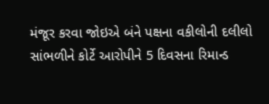મંજૂર કરવા જોઇએ બંને પક્ષના વકીલોની દલીલો સાંભળીને કોર્ટે આરોપીને 5 દિવસના રિમાન્ડ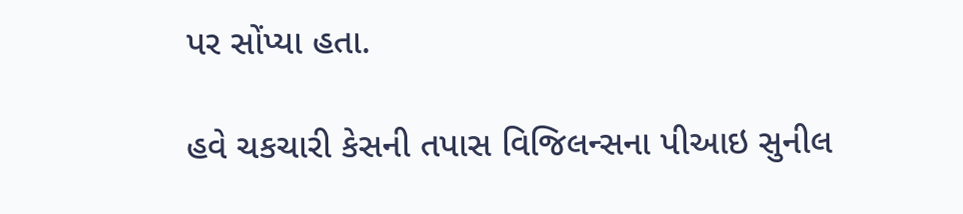પર સોંપ્યા હતા.

હવે ચકચારી કેસની તપાસ વિજિલન્સના પીઆઇ સુનીલ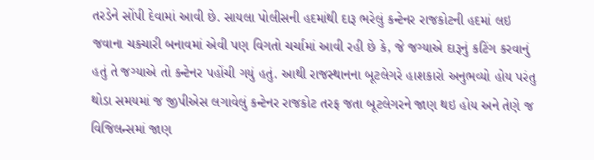તરડેને સોંપી દેવામાં આવી છે. સાયલા પોલીસની હદમાંથી દારૂ ભરેલું કન્ટેનર રાજકોટની હદમાં લઇ જવાના ચકચારી બનાવમાં એવી પણ વિગતો ચર્ચામાં આવી રહી છે કે, જે જગ્યાએ દારૂનું કટિંગ કરવાનું હતું તે જગ્યાએ તો કન્ટેનર પહોંચી ગયું હતું. આથી રાજસ્થાનના બૂટલેગરે હાશકારો અનુભવ્યો હોય પરંતુ થોડા સમયમાં જ જીપીએસ લગાવેલું કન્ટેનર રાજકોટ તરફ જતા બૂટલેગરને જાણ થઇ હોય અને તેણે જ વિજિલન્સમાં જાણ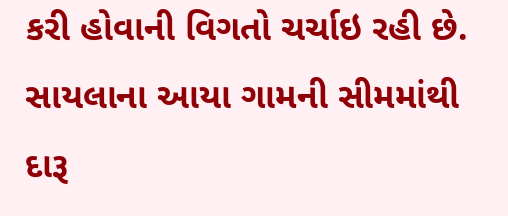કરી હોવાની વિગતો ચર્ચાઇ રહી છે. સાયલાના આયા ગામની સીમમાંથી દારૂ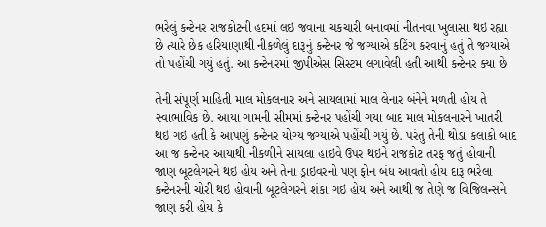ભરેલું કન્ટેનર રાજકોટની હદમાં લઇ જવાના ચકચારી બનાવમાં નીતનવા ખુલાસા થઇ રહ્યા છે ત્યારે છેક હરિયાણાથી નીકળેલું દારૂનું કન્ટેનર જે જગ્યાએ કટિંગ કરવાનું હતું તે જગ્યાએ તો પહોંચી ગયું હતું. આ કન્ટેનરમાં જીપીએસ સિસ્ટમ લગાવેલી હતી આથી કન્ટેનર ક્યા છે

તેની સંપૂર્ણ માહિતી માલ મોકલનાર અને સાયલામાં માલ લેનાર બંનેને મળતી હોય તે સ્વાભાવિક છે. આયા ગામની સીમમાં કન્ટેનર પહોંચી ગયા બાદ માલ મોકલનારને ખાતરી થઇ ગઇ હતી કે આપણું કન્ટેનર યોગ્ય જગ્યાએ પહોંચી ગયું છે. પરંતુ તેની થોડા કલાકો બાદ આ જ કન્ટેનર આયાથી નીકળીને સાયલા હાઇવે ઉપર થઇને રાજકોટ તરફ જતું હોવાની જાણ બૂટલેગરને થઇ હોય અને તેના ડ્રાઇવરનો પણ ફોન બંધ આવતો હોય દારૂ ભરેલા કન્ટેનરની ચોરી થઇ હોવાની બૂટલેગરને શંકા ગઇ હોય અને આથી જ તેણે જ વિજિલન્સને જાણ કરી હોય કે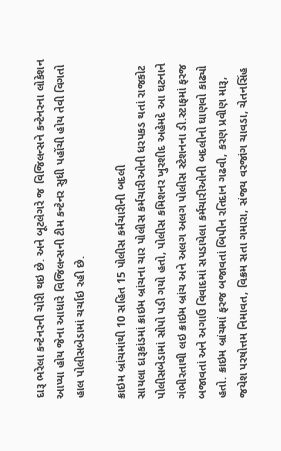દારૂ ભરેલા કન્ટેનરની ચોરી થઇ છે. અને બૂટલેગરે જ વિજિલન્સને કન્ટેનરના લોકેશન આપ્યા હોય જેના આધારે વિજિલન્સની ટીમ કન્ટેનર સુધી પહોંચી હોય તેવી વિગતો હાલ પોલીસબેડામાં ચર્ચાઇ રહી છે.

ક્રાઇમ બ્રાંચમાંથી 10 સહિત 15 પોલીસ કર્મચારીની બદલી
સાયલા દારૂકાંડમાં ક્રાઇમ બ્રાંચના ચાર પોલીસ કર્મચારીઓની ધરપકડ થતાં રાજકોટ પોલીસબેડામાં સોપો પડી ગયો હતો, પોલીસ કમિશનર ખુરશીદ અહેમદે આ ઘટનાને ગંભીરતાથી લઇ ક્રાઇમ બ્રાંચ અને અલગ અલગ પોલીસ સ્ટેશનના ડી.સ્ટાફમાં ફરજ બજાવતાં અને અગાઉ વિવાદમાં સપડાયેલા કર્મચારીઓની બદલીનો ઘાણવો કાઢ્યો હતો. ક્રાઇમ બ્રાંચમાં ફરજ બજાવતાં બિપીન રતિદાન ગઢવી, કરણ પ્રવીણ મારૂ, જયેશ પરષોત્તમ નિમાવત, વિક્રમ સતા ગમારા, સંજય વરજાંગ ચાવડા, ચેતનસિંહ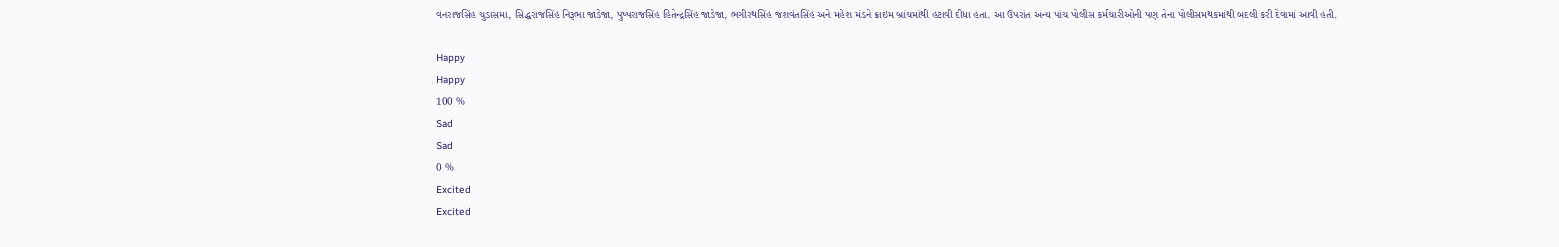વનરાજસિંહ ચુડાસમા, સિદ્ધરાજસિંહ નિરૂભા જાડેજા, પુષ્પરાજસિંહ હિતેન્દ્રસિંહ જાડેજા, ભગીરથસિંહ જશવંતસિંહ અને મહેશ મંડને ક્રાઇમ બ્રાંચમાંથી હટાવી દીધા હતા. આ ઉપરાંત અન્ય પાંચ પોલીસ કર્મચારીઓની પણ તેના પોલીસમથકમાંથી બદલી કરી દેવામાં આવી હતી.

Happy
Happy
100 %
Sad
Sad
0 %
Excited
Excited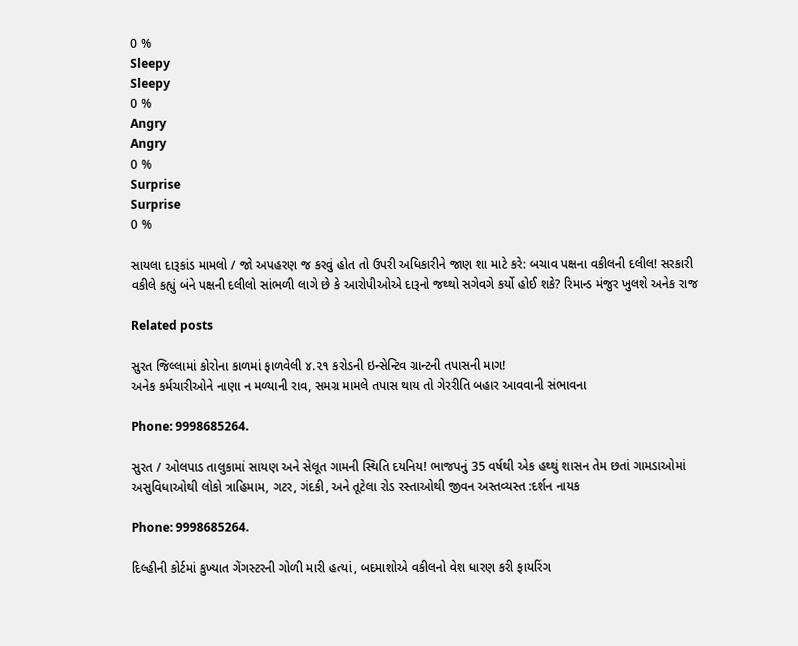0 %
Sleepy
Sleepy
0 %
Angry
Angry
0 %
Surprise
Surprise
0 %

સાયલા દારૂકાંડ મામલો / જો અપહરણ જ કરવું હોત તો ઉપરી અધિકારીને જાણ શા માટે કરે: બચાવ પક્ષના વકીલની દલીલ! સરકારી વકીલે કહ્યું બંને પક્ષની દલીલો સાંભળી લાગે છે કે આરોપીઓએ દારૂનો જથ્થો સગેવગે કર્યો હોઈ શકે? રિમાન્ડ મંજુર ખુલશે અનેક રાજ

Related posts

સુરત જિલ્લામાં કોરોના કાળમાં ફાળવેલી ૪.૨૧ કરોડની ઇન્સેન્ટિવ ગ્રાન્ટની તપાસની માગ!
અનેક કર્મચારીઓને નાણા ન મળ્યાની રાવ, સમગ્ર મામલે તપાસ થાય તો ગેરરીતિ બહાર આવવાની સંભાવના

Phone: 9998685264.

સુરત / ઓલપાડ તાલુકામાં સાયણ અને સેલૂત ગામની સ્થિતિ દયનિય! ભાજપનું 35 વર્ષથી એક હથ્થું શાસન તેમ છતાં ગામડાઓમાં અસુવિધાઓથી લોકો ત્રાહિમામ, ગટર, ગંદકી, અને તૂટેલા રોડ રસ્તાઓથી જીવન અસ્તવ્યસ્ત :દર્શન નાયક

Phone: 9998685264.

દિલ્હીની કોર્ટમાં કુખ્યાત ગેંગસ્ટરની ગોળી મારી હત્યાં, બદમાશોએ વકીલનો વેશ ધારણ કરી ફાયરિંગ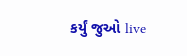કર્યું જુઓ live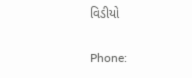વિડીયો

Phone: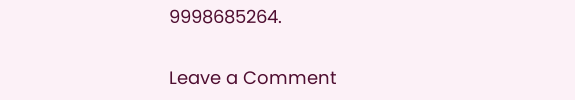9998685264.

Leave a Comment